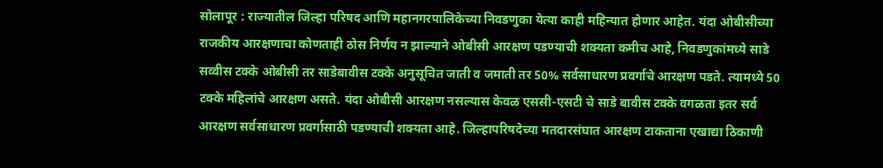सोलापूर : राज्यातील जिल्हा परिषद आणि महानगरपालिकेच्या निवडणुका येत्या काही महिन्यात होणार आहेत. यंदा ओबीसीच्या राजकीय आरक्षणाचा कोणताही ठोस निर्णय न झाल्याने ओबीसी आरक्षण पडण्याची शक्यता कमीच आहे, निवडणुकांमध्ये साडे सव्वीस टक्के ओबीसी तर साडेबावीस टक्के अनुसूचित जाती व जमाती तर 50% सर्वसाधारण प्रवर्गाचे आरक्षण पडते. त्यामध्ये 50 टक्के महिलांचे आरक्षण असते. यंदा ओबीसी आरक्षण नसल्यास केवळ एससी-एसटी चे साडे बावीस टक्के वगळता इतर सर्व आरक्षण सर्वसाधारण प्रवर्गासाठी पडण्याची शक्यता आहे. जिल्हापरिषदेच्या मतदारसंघात आरक्षण टाकताना एखाद्या ठिकाणी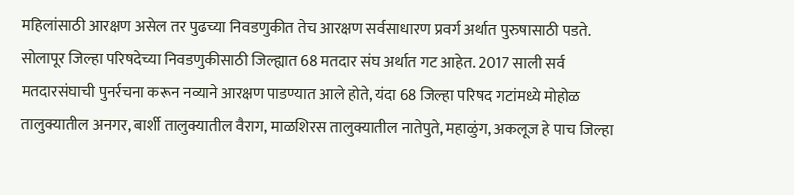महिलांसाठी आरक्षण असेल तर पुढच्या निवडणुकीत तेच आरक्षण सर्वसाधारण प्रवर्ग अर्थात पुरुषासाठी पडते.
सोलापूर जिल्हा परिषदेच्या निवडणुकीसाठी जिल्ह्यात 68 मतदार संघ अर्थात गट आहेत. 2017 साली सर्व मतदारसंघाची पुनर्रचना करून नव्याने आरक्षण पाडण्यात आले होते, यंदा 68 जिल्हा परिषद गटांमध्ये मोहोळ तालुक्यातील अनगर, बार्शी तालुक्यातील वैराग, माळशिरस तालुक्यातील नातेपुते, महाळुंग, अकलूज हे पाच जिल्हा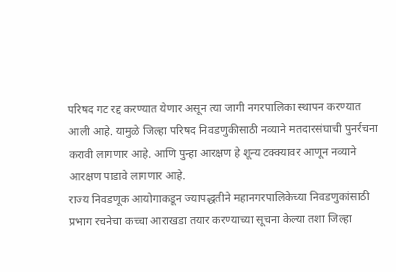परिषद गट रद्द करण्यात येणार असून त्या जागी नगरपालिका स्थापन करण्यात आली आहे. यामुळे जिल्हा परिषद निवडणुकीसाठी नव्याने मतदारसंघाची पुनर्रचना करावी लागणार आहे. आणि पुन्हा आरक्षण हे शून्य टक्क्यावर आणून नव्याने आरक्षण पाडावे लागणार आहे.
राज्य निवडणूक आयोगाकडून ज्यापद्धतीने महानगरपालिकेच्या निवडणुकांसाठी प्रभाग रचनेचा कच्चा आराखडा तयार करण्याच्या सूचना केल्या तशा जिल्हा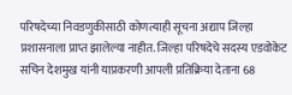परिषदेच्या निवडणुकीसाठी कोणत्याही सूचना अद्याप जिल्हा प्रशासनाला प्राप्त झालेल्या नाहीत. जिल्हा परिषदेचे सदस्य एडवोकेट सचिन देशमुख यांनी याप्रकरणी आपली प्रतिक्रिया देताना 68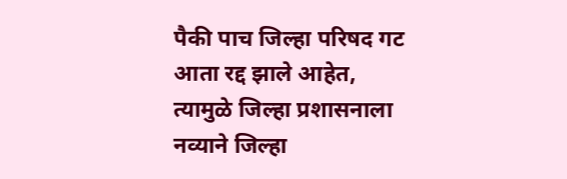पैकी पाच जिल्हा परिषद गट आता रद्द झाले आहेत, त्यामुळे जिल्हा प्रशासनाला नव्याने जिल्हा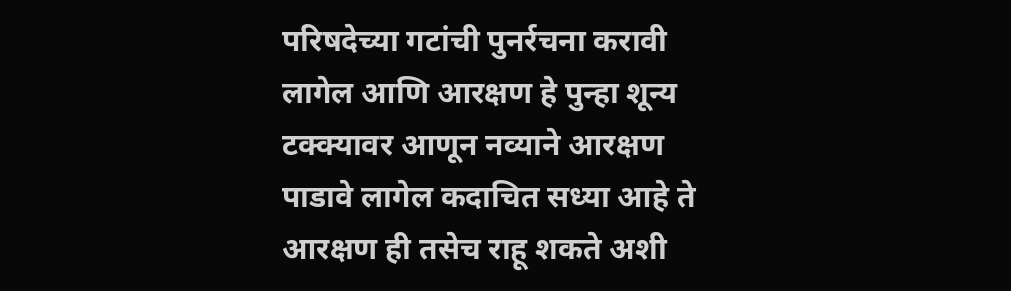परिषदेच्या गटांची पुनर्रचना करावी लागेल आणि आरक्षण हे पुन्हा शून्य टक्क्यावर आणून नव्याने आरक्षण पाडावे लागेल कदाचित सध्या आहे ते आरक्षण ही तसेच राहू शकते अशी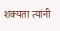शक्यता त्यांनी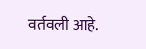वर्तवली आहे.